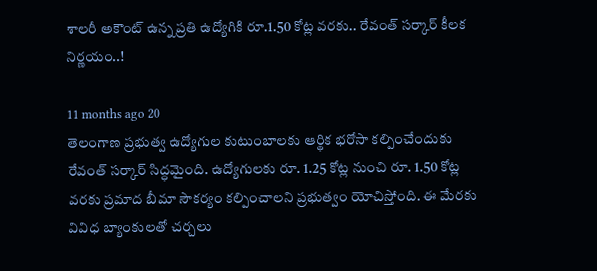శాలరీ అకౌంట్ ఉన్న ప్రతి ఉద్యోగికి రూ.1.50 కోట్ల వరకు.. రేవంత్ సర్కార్ కీలక నిర్ణయం..!

11 months ago 20
తెలంగాణ ప్రభుత్వ ఉద్యోగుల కుటుంబాలకు ఆర్థిక భరోసా కల్పించేందుకు రేవంత్ సర్కార్ సిద్ధమైంది. ఉద్యోగులకు రూ. 1.25 కోట్ల నుంచి రూ. 1.50 కోట్ల వరకు ప్రమాద బీమా సౌకర్యం కల్పించాలని ప్రభుత్వం యోచిస్తోంది. ఈ మేరకు వివిధ బ్యాంకులతో చర్చలు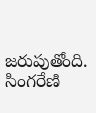జరుపుతోంది. సింగరేణి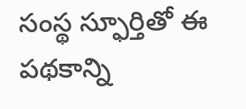సంస్థ స్ఫూర్తితో ఈ పథకాన్ని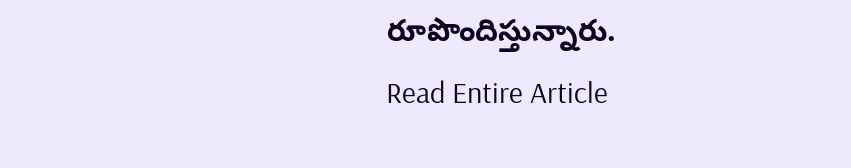రూపొందిస్తున్నారు.
Read Entire Article